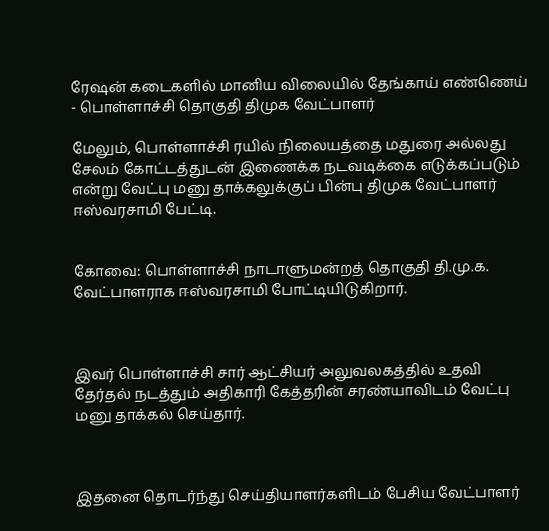ரேஷன் கடைகளில் மானிய விலையில் தேங்காய் எண்ணெய் - பொள்ளாச்சி தொகுதி திமுக வேட்பாளர்

மேலும், பொள்ளாச்சி ரயில் நிலையத்தை மதுரை அல்லது சேலம் கோட்டத்துடன் இணைக்க நடவடிக்கை எடுக்கப்படும் என்று வேட்பு மனு தாக்கலுக்குப் பின்பு திமுக வேட்பாளர் ஈஸ்வரசாமி பேட்டி.


கோவை: பொள்ளாச்சி நாடாளுமன்றத் தொகுதி தி.மு.க. வேட்பாளராக ஈஸ்வரசாமி போட்டியிடுகிறார்.



இவர் பொள்ளாச்சி சார் ஆட்சியர் அலுவலகத்தில் உதவி தேர்தல் நடத்தும் அதிகாரி கேத்தரின் சரண்யாவிடம் வேட்பு மனு தாக்கல் செய்தார்.



இதனை தொடர்ந்து செய்தியாளர்களிடம் பேசிய வேட்பாளர்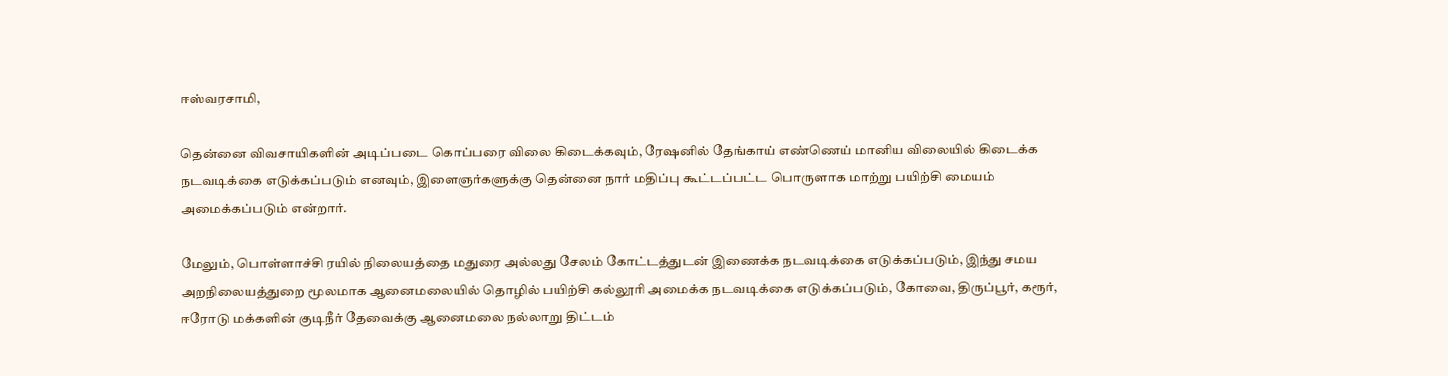ஈஸ்வரசாமி,

தென்னை விவசாயிகளின் அடிப்படை கொப்பரை விலை கிடைக்கவும், ரேஷனில் தேங்காய் எண்ணெய் மானிய விலையில் கிடைக்க நடவடிக்கை எடுக்கப்படும் எனவும், இளைஞர்களுக்கு தென்னை நார் மதிப்பு கூட்டப்பட்ட பொருளாக மாற்று பயிற்சி மையம் அமைக்கப்படும் என்றார்.

மேலும், பொள்ளாச்சி ரயில் நிலையத்தை மதுரை அல்லது சேலம் கோட்டத்துடன் இணைக்க நடவடிக்கை எடுக்கப்படும், இந்து சமய அறநிலையத்துறை மூலமாக ஆனைமலையில் தொழில் பயிற்சி கல்லூரி அமைக்க நடவடிக்கை எடுக்கப்படும், கோவை, திருப்பூர், கரூர், ஈரோடு மக்களின் குடிநீர் தேவைக்கு ஆனைமலை நல்லாறு திட்டம்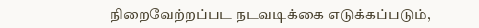நிறைவேற்றப்பட நடவடிக்கை எடுக்கப்படும்,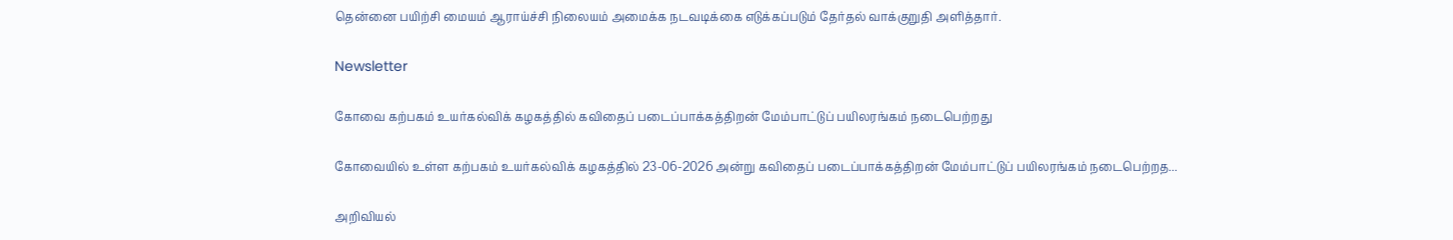தென்னை பயிற்சி மையம் ஆராய்ச்சி நிலையம் அமைக்க நடவடிக்கை எடுக்கப்படும் தேர்தல் வாக்குறுதி அளித்தார்.

Newsletter

கோவை கற்பகம் உயர்கல்விக் கழகத்தில் கவிதைப் படைப்பாக்கத்திறன் மேம்பாட்டுப் பயிலரங்கம் நடைபெற்றது

கோவையில் உள்ள கற்பகம் உயர்கல்விக் கழகத்தில் 23-06-2026 அன்று கவிதைப் படைப்பாக்கத்திறன் மேம்பாட்டுப் பயிலரங்கம் நடைபெற்றத...

அறிவியல்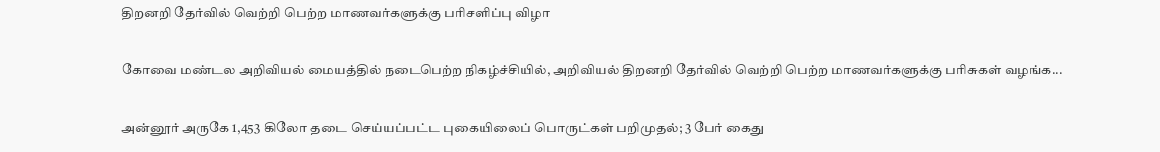திறனறி தேர்வில் வெற்றி பெற்ற மாணவர்களுக்கு பரிசளிப்பு விழா

கோவை மண்டல அறிவியல் மையத்தில் நடைபெற்ற நிகழ்ச்சியில், அறிவியல் திறனறி தேர்வில் வெற்றி பெற்ற மாணவர்களுக்கு பரிசுகள் வழங்க...

அன்னூர் அருகே 1,453 கிலோ தடை செய்யப்பட்ட புகையிலைப் பொருட்கள் பறிமுதல்; 3 பேர் கைது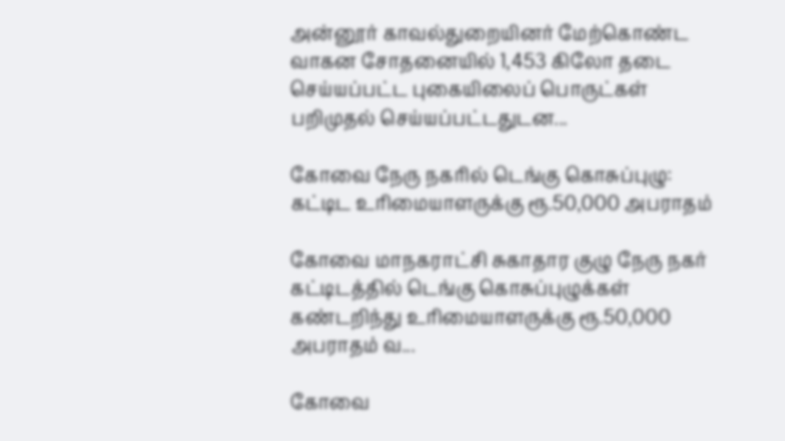அன்னூர் காவல்துறையினர் மேற்கொண்ட வாகன சோதனையில் 1,453 கிலோ தடை செய்யப்பட்ட புகையிலைப் பொருட்கள் பறிமுதல் செய்யப்பட்டதுடன...

கோவை நேரு நகரில் டெங்கு கொசுப்புழு: கட்டிட உரிமையாளருக்கு ரூ.50,000 அபராதம்

கோவை மாநகராட்சி சுகாதார குழு நேரு நகர் கட்டிடத்தில் டெங்கு கொசுப்புழுக்கள் கண்டறிந்து உரிமையாளருக்கு ரூ.50,000 அபராதம் வ...

கோவை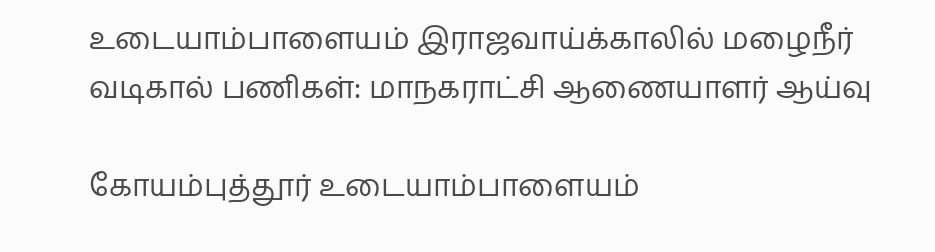உடையாம்பாளையம் இராஜவாய்க்காலில் மழைநீர் வடிகால் பணிகள்: மாநகராட்சி ஆணையாளர் ஆய்வு

கோயம்புத்தூர் உடையாம்பாளையம்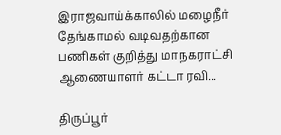இராஜவாய்க்காலில் மழைநீர் தேங்காமல் வடிவதற்கான பணிகள் குறித்து மாநகராட்சி ஆணையாளர் கட்டா ரவி...

திருப்பூர்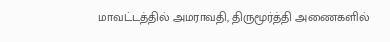மாவட்டத்தில் அமராவதி, திருமூர்த்தி அணைகளில்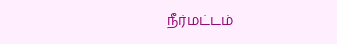நீர்மட்டம்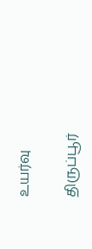உயர்வு

திருப்பூர்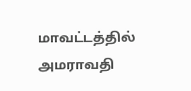மாவட்டத்தில் அமராவதி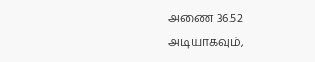அணை 36.52 அடியாகவும்,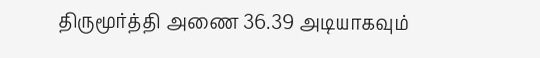திருமூர்த்தி அணை 36.39 அடியாகவும்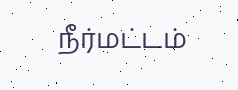நீர்மட்டம்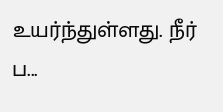உயர்ந்துள்ளது. நீர் ப...